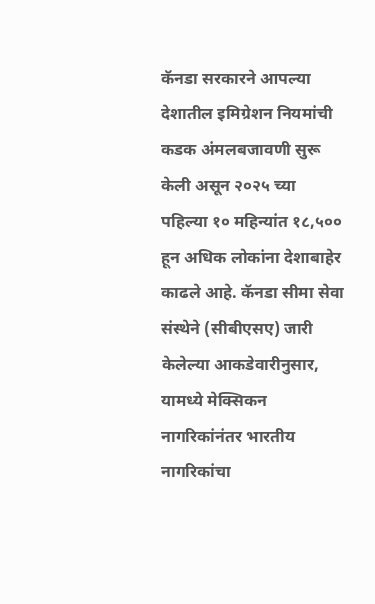कॅनडा सरकारने आपल्या देशातील इमिग्रेशन नियमांची कडक अंमलबजावणी सुरू केली असून २०२५ च्या पहिल्या १० महिन्यांत १८,५०० हून अधिक लोकांना देशाबाहेर काढले आहे. कॅनडा सीमा सेवा संस्थेने (सीबीएसए) जारी केलेल्या आकडेवारीनुसार, यामध्ये मेक्सिकन नागरिकांनंतर भारतीय नागरिकांचा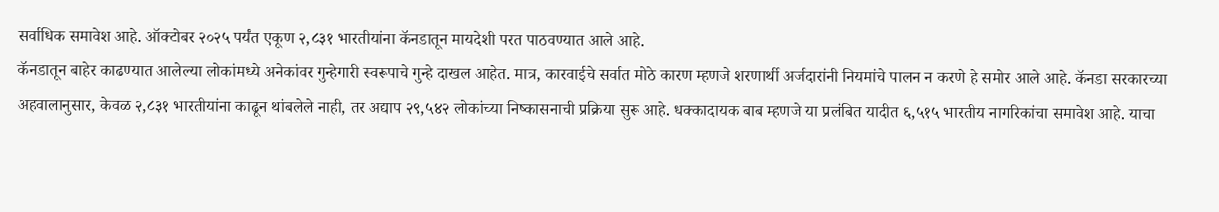सर्वाधिक समावेश आहे. ऑक्टोबर २०२५ पर्यंत एकूण २,८३१ भारतीयांना कॅनडातून मायदेशी परत पाठवण्यात आले आहे.
कॅनडातून बाहेर काढण्यात आलेल्या लोकांमध्ये अनेकांवर गुन्हेगारी स्वरूपाचे गुन्हे दाखल आहेत. मात्र, कारवाईचे सर्वात मोठे कारण म्हणजे शरणार्थी अर्जदारांनी नियमांचे पालन न करणे हे समोर आले आहे. कॅनडा सरकारच्या अहवालानुसार, केवळ २,८३१ भारतीयांना काढून थांबलेले नाही, तर अद्याप २९,५४२ लोकांच्या निष्कासनाची प्रक्रिया सुरू आहे. धक्कादायक बाब म्हणजे या प्रलंबित यादीत ६,५१५ भारतीय नागरिकांचा समावेश आहे. याचा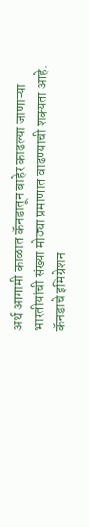अर्थ आगामी काळात कॅनडातून बाहेर काढल्या जाणाऱ्या भारतीयांची संख्या मोठ्या प्रमाणात वाढण्याची शक्यता आहे.
कॅनडाचे इमिग्रेशन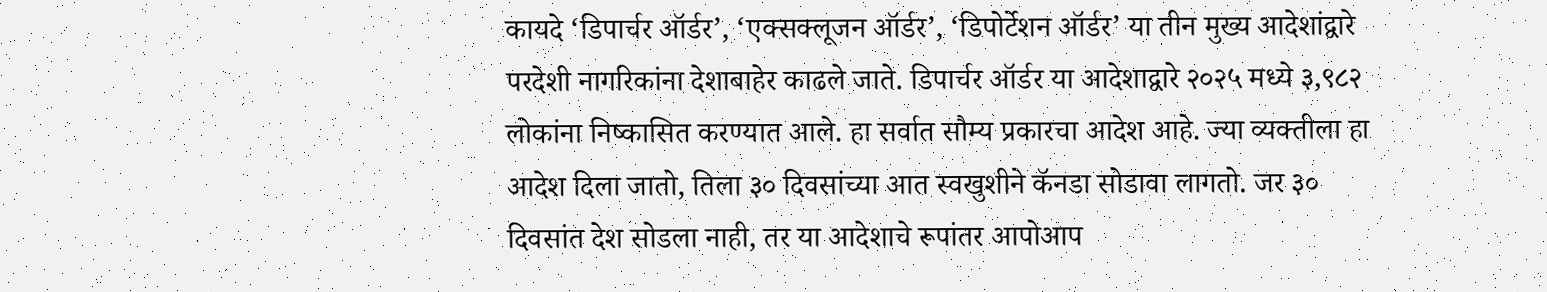कायदे ‘डिपार्चर ऑर्डर’, ‘एक्सक्लूजन ऑर्डर’, ‘डिपोर्टेशन ऑर्डर’ या तीन मुख्य आदेशांद्वारे परदेशी नागरिकांना देशाबाहेर काढले जाते. डिपार्चर ऑर्डर या आदेशाद्वारे २०२५ मध्ये ३,९८२ लोकांना निष्कासित करण्यात आले. हा सर्वात सौम्य प्रकारचा आदेश आहे. ज्या व्यक्तीला हा आदेश दिला जातो, तिला ३० दिवसांच्या आत स्वखुशीने कॅनडा सोडावा लागतो. जर ३० दिवसांत देश सोडला नाही, तर या आदेशाचे रूपांतर आपोआप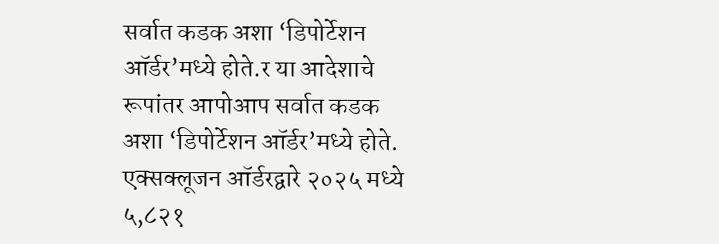सर्वात कडक अशा ‘डिपोर्टेशन ऑर्डर’मध्ये होते.र या आदेशाचे रूपांतर आपोआप सर्वात कडक अशा ‘डिपोर्टेशन ऑर्डर’मध्ये होते.
एक्सक्लूजन ऑर्डरद्वारे २०२५ मध्ये ५,८२१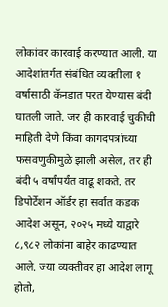लोकांवर कारवाई करण्यात आली. या आदेशांतर्गत संबंधित व्यक्तीला १ वर्षासाठी कॅनडात परत येण्यास बंदी घातली जाते. जर ही कारवाई चुकीची माहिती देणे किंवा कागदपत्रांच्या फसवणुकीमुळे झाली असेल, तर ही बंदी ५ वर्षांपर्यंत वाढू शकते. तर डिपोर्टेशन ऑर्डर हा सर्वात कडक आदेश असून, २०२५ मध्ये याद्वारे ८,९८२ लोकांना बाहेर काढण्यात आले. ज्या व्यक्तीवर हा आदेश लागू होतो,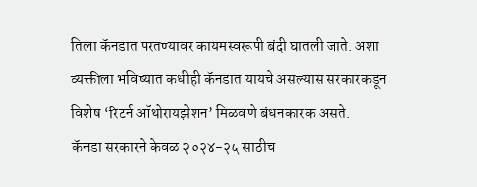तिला कॅनडात परतण्यावर कायमस्वरूपी बंदी घातली जाते. अशा व्यक्तीला भविष्यात कधीही कॅनडात यायचे असल्यास सरकारकडून विशेष ‘रिटर्न ऑथोरायझेशन’ मिळवणे बंधनकारक असते.
कॅनडा सरकारने केवळ २०२४-२५ साठीच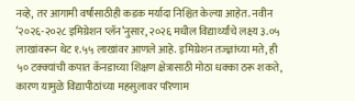नव्हे, तर आगामी वर्षांसाठीही कडक मर्यादा निश्चित केल्या आहेत. नवीन ‘२०२६-२०२८ इमिग्रेशन प्लॅन’नुसार, २०२६ मधील विद्यार्थ्यांचे लक्ष्य ३.०५ लाखांवरून थेट १.५५ लाखांवर आणले आहे. इमिग्रेशन तज्ज्ञांच्या मते, ही ५० टक्क्यांची कपात कॅनडाच्या शिक्षण क्षेत्रासाठी मोठा धक्का ठरू शकते, कारण यामुळे विद्यापीठांच्या महसुलावर परिणाम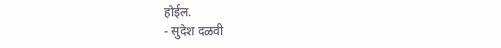होईल.
- सुदेश दळवी